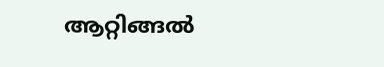ആറ്റിങ്ങൽ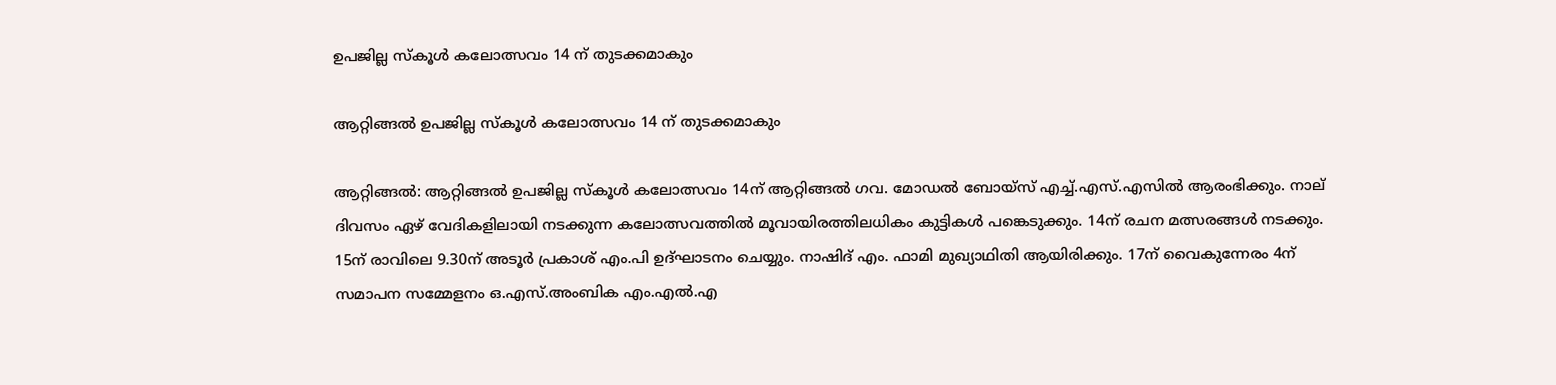ഉപജില്ല സ്കൂൾ കലോത്സവം 14 ന് തുടക്കമാകും

ആറ്റിങ്ങൽ ഉപജില്ല സ്കൂൾ കലോത്സവം 14 ന് തുടക്കമാകും

ആറ്റിങ്ങൽ: ആറ്റിങ്ങൽ ഉപജില്ല സ്കൂൾ കലോത്സവം 14ന് ആറ്റിങ്ങൽ ഗവ. മോഡൽ ബോയ്സ് എച്ച്.എസ്.എസിൽ ആരംഭിക്കും. നാല് ദിവസം ഏഴ് വേദികളിലായി നടക്കുന്ന കലോത്സവത്തിൽ മൂവായിരത്തിലധികം കുട്ടികൾ പങ്കെടുക്കും. 14ന് രചന മത്സരങ്ങൾ നടക്കും. 15ന് രാവിലെ 9.30ന് അടൂർ പ്രകാശ് എം.പി ഉദ്ഘാടനം ചെയ്യും. നാഷിദ് എം. ഫാമി മുഖ്യാഥിതി ആയിരിക്കും. 17ന് വൈകുന്നേരം 4ന് സമാപന സമ്മേളനം ഒ.എസ്.അംബിക എം.എൽ.എ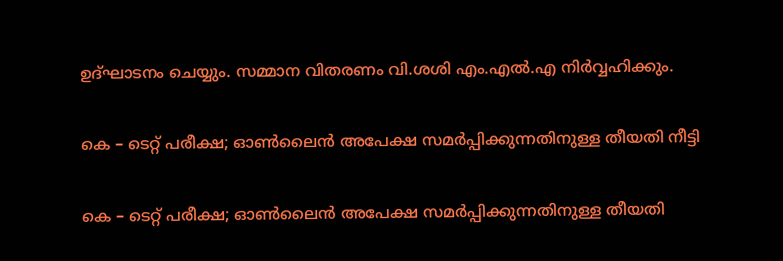ഉദ്ഘാടനം ചെയ്യും. സമ്മാന വിതരണം വി.ശശി എം.എൽ.എ നിർവ്വഹിക്കും.

കെ – ടെറ്റ്‌ പരീക്ഷ; ഓൺലൈൻ അപേക്ഷ സമർപ്പിക്കുന്നതിനുള്ള തീയതി നീട്ടി‌

കെ – ടെറ്റ്‌ പരീക്ഷ; ഓൺലൈൻ അപേക്ഷ സമർപ്പിക്കുന്നതിനുള്ള തീയതി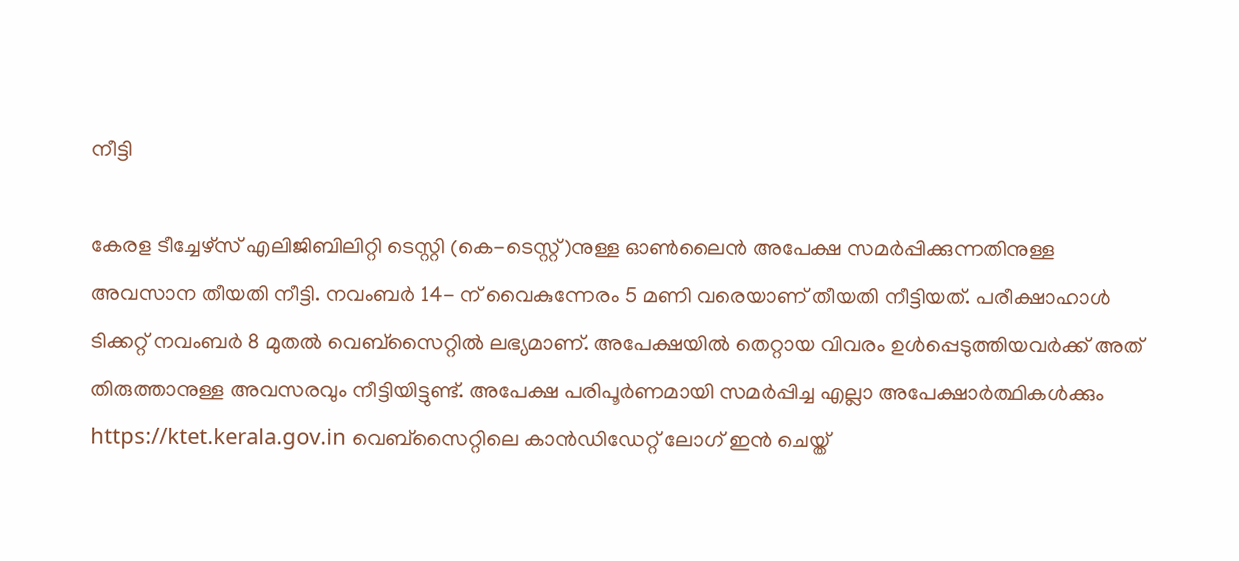നീട്ടി‌

കേരള ടീച്ചേഴ്സ് എലിജിബിലിറ്റി ടെസ്റ്റി (കെ-ടെസ്റ്റ്)നുള്ള ഓൺലൈൻ അപേക്ഷ സമർപ്പിക്കുന്നതിനുള്ള അവസാന തീയതി നീട്ടി. നവംബർ 14- ന് വൈകുന്നേരം 5 മണി വരെയാണ് തീയതി നീട്ടിയത്. പരീക്ഷാഹാൾ ടിക്കറ്റ് നവംബർ 8 മുതൽ വെബ്സൈറ്റിൽ ലഭ്യമാണ്. അപേക്ഷയിൽ തെറ്റായ വിവരം ഉൾപ്പെടുത്തിയവർക്ക് അത് തിരുത്താനുള്ള അവസരവും നീട്ടിയിട്ടുണ്ട്. അപേക്ഷ പരിപൂർണമായി സമർപ്പിച്ച എല്ലാ അപേക്ഷാർത്ഥികൾക്കും https://ktet.kerala.gov.in വെബ്സൈറ്റിലെ കാൻഡിഡേറ്റ് ലോഗ് ഇൻ ചെയ്ത്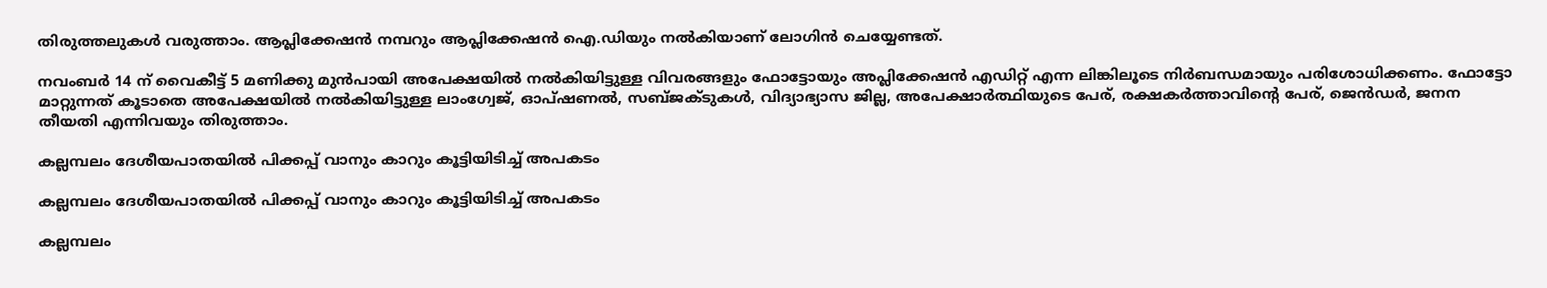തിരുത്തലുകൾ വരുത്താം. ആപ്ലിക്കേഷൻ നമ്പറും ആപ്ലിക്കേഷൻ ഐ.ഡിയും നൽകിയാണ് ലോഗിൻ ചെയ്യേണ്ടത്.

നവംബർ 14 ന് വൈകീട്ട് 5 മണിക്കു മുൻപായി അപേക്ഷയിൽ നൽകിയിട്ടുള്ള വിവരങ്ങളും ഫോട്ടോയും അപ്ലിക്കേഷൻ എഡിറ്റ് എന്ന ലിങ്കിലൂടെ നിർബന്ധമായും പരിശോധിക്കണം. ഫോട്ടോ മാറ്റുന്നത് കൂടാതെ അപേക്ഷയിൽ നൽകിയിട്ടുള്ള ലാംഗ്വേജ്, ഓപ്ഷണൽ, സബ്ജക്ടുകൾ, വിദ്യാഭ്യാസ ജില്ല, അപേക്ഷാർത്ഥിയുടെ പേര്, രക്ഷകർത്താവിന്റെ പേര്, ജെൻഡർ, ജനന തീയതി എന്നിവയും തിരുത്താം.

കല്ലമ്പലം ദേശീയപാതയിൽ പിക്കപ്പ് വാനും കാറും കൂട്ടിയിടിച്ച് അപകടം

കല്ലമ്പലം ദേശീയപാതയിൽ പിക്കപ്പ് വാനും കാറും കൂട്ടിയിടിച്ച് അപകടം

കല്ലമ്പലം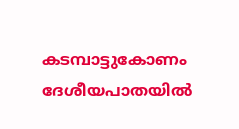കടമ്പാട്ടുകോണം ദേശീയപാതയിൽ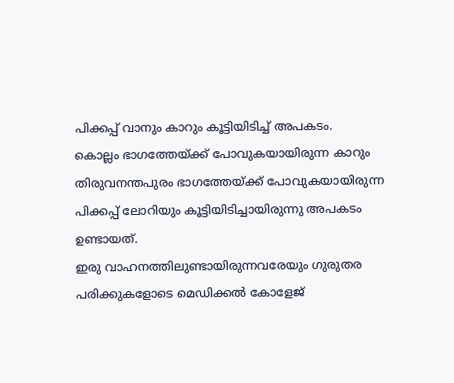പിക്കപ്പ് വാനും കാറും കൂട്ടിയിടിച്ച് അപകടം.
കൊല്ലം ഭാഗത്തേയ്ക്ക് പോവുകയായിരുന്ന കാറും തിരുവനന്തപുരം ഭാഗത്തേയ്ക്ക് പോവുകയായിരുന്ന പിക്കപ്പ് ലോറിയും കൂട്ടിയിടിച്ചായിരുന്നു അപകടം ഉണ്ടായത്.
ഇരു വാഹനത്തിലുണ്ടായിരുന്നവരേയും ഗുരുതര പരിക്കുകളോടെ മെഡിക്കൽ കോളേജ്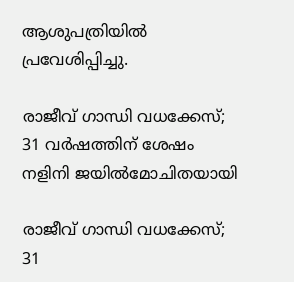ആശുപത്രിയിൽ പ്രവേശിപ്പിച്ചു.

രാജീവ് ഗാന്ധി വധക്കേസ്; 31 വര്‍ഷത്തിന് ശേഷം നളിനി ജയില്‍മോചിതയായി

രാജീവ് ഗാന്ധി വധക്കേസ്; 31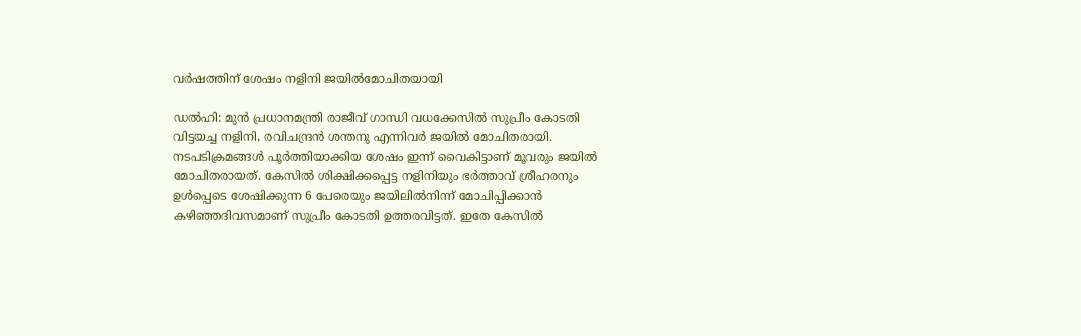വര്‍ഷത്തിന് ശേഷം നളിനി ജയില്‍മോചിതയായി

ഡല്‍ഹി: മുന്‍ പ്രധാനമന്ത്രി രാജീവ് ഗാന്ധി വധക്കേസില്‍ സുപ്രീം കോടതി വിട്ടയച്ച നളിനി, രവിചന്ദ്രന്‍ ശന്തനു എന്നിവര്‍ ജയില്‍ മോചിതരായി. നടപടിക്രമങ്ങള്‍ പൂര്‍ത്തിയാക്കിയ ശേഷം ഇന്ന് വൈകിട്ടാണ് മൂവരും ജയില്‍ മോചിതരായത്. കേസില്‍ ശിക്ഷിക്കപ്പെട്ട നളിനിയും ഭര്‍ത്താവ് ശ്രീഹരനും ഉള്‍പ്പെടെ ശേഷിക്കുന്ന 6 പേരെയും ജയിലില്‍നിന്ന് മോചിപ്പിക്കാന്‍ കഴിഞ്ഞദിവസമാണ് സുപ്രീം കോടതി ഉത്തരവിട്ടത്. ഇതേ കേസില്‍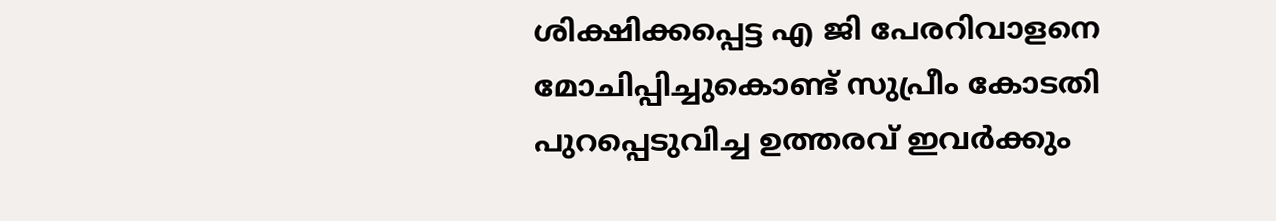ശിക്ഷിക്കപ്പെട്ട എ ജി പേരറിവാളനെ മോചിപ്പിച്ചുകൊണ്ട് സുപ്രീം കോടതി പുറപ്പെടുവിച്ച ഉത്തരവ് ഇവര്‍ക്കും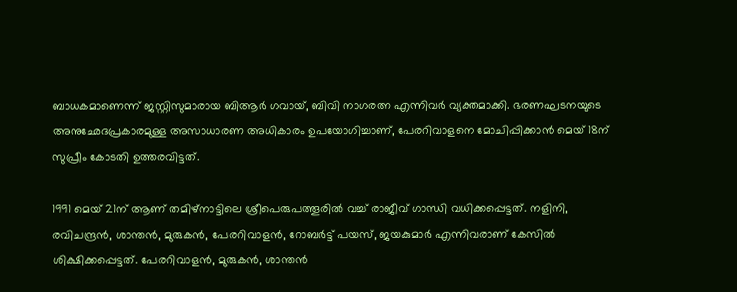ബാധകമാണെന്ന് ജസ്റ്റിസുമാരായ ബിആര്‍ ഗവായ്, ബിവി നാഗരത്ന എന്നിവര്‍ വ്യക്തമാക്കി. ഭരണഘടനയുടെ അനുഛേദപ്രകാരമുള്ള അസാധാരണ അധികാരം ഉപയോഗിച്ചാണ്, പേരറിവാളനെ മോചിപ്പിക്കാന്‍ മെയ് 18ന് സുപ്രീം കോടതി ഉത്തരവിട്ടത്.

1991 മെയ് 21ന് ആണ് തമിഴ്നാട്ടിലെ ശ്രീപെരുപത്തൂരില്‍ വച്ച് രാജീവ് ഗാന്ധി വധിക്കപ്പെട്ടത്. നളിനി, രവിചന്ദ്രന്‍, ശാന്തന്‍, മുരുകന്‍, പേരറിവാളന്‍, റോബര്‍ട്ട് പയസ്, ജയകുമാര്‍ എന്നിവരാണ് കേസില്‍ ശിക്ഷിക്കപ്പെട്ടത്. പേരറിവാളന്‍, മുരുകന്‍, ശാന്തന്‍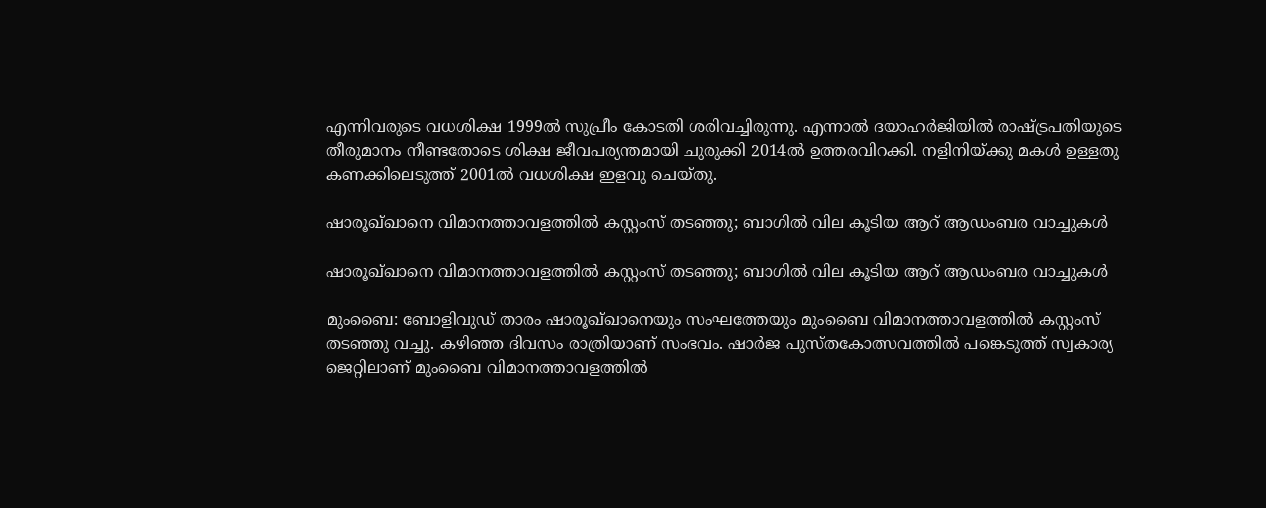എന്നിവരുടെ വധശിക്ഷ 1999ല്‍ സുപ്രീം കോടതി ശരിവച്ചിരുന്നു. എന്നാല്‍ ദയാഹര്‍ജിയില്‍ രാഷ്ട്രപതിയുടെ തീരുമാനം നീണ്ടതോടെ ശിക്ഷ ജീവപര്യന്തമായി ചുരുക്കി 2014ല്‍ ഉത്തരവിറക്കി. നളിനിയ്ക്കു മകള്‍ ഉള്ളതു കണക്കിലെടുത്ത് 2001ല്‍ വധശിക്ഷ ഇളവു ചെയ്തു.

ഷാരൂഖ്ഖാനെ വിമാനത്താവളത്തിൽ കസ്റ്റംസ് തടഞ്ഞു; ബാഗിൽ വില കൂടിയ ആറ് ആഡംബര വാച്ചുകൾ

ഷാരൂഖ്ഖാനെ വിമാനത്താവളത്തിൽ കസ്റ്റംസ് തടഞ്ഞു; ബാഗിൽ വില കൂടിയ ആറ് ആഡംബര വാച്ചുകൾ

മുംബൈ: ബോളിവുഡ് താരം ഷാരൂഖ്ഖാനെയും സംഘത്തേയും മുംബൈ വിമാനത്താവളത്തിൽ കസ്റ്റംസ് തടഞ്ഞു വച്ചു. കഴിഞ്ഞ ദിവസം രാത്രിയാണ് സംഭവം. ഷാർജ പുസ്തകോത്സവത്തിൽ പങ്കെടുത്ത് സ്വകാര്യ ജെറ്റിലാണ് മുംബൈ വിമാനത്താവളത്തിൽ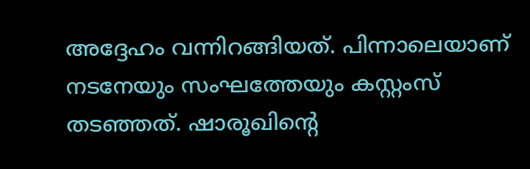അദ്ദേഹം വന്നിറങ്ങിയത്. പിന്നാലെയാണ് നടനേയും സംഘത്തേയും കസ്റ്റംസ് തടഞ്ഞത്. ഷാരൂഖിന്റെ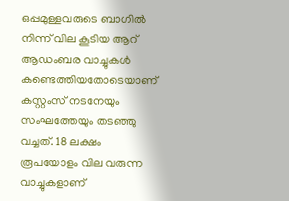ഒപ്പമുള്ളവരുടെ ബാഗിൽ നിന്ന് വില കൂടിയ ആറ് ആഡംബര വാച്ചുകൾ കണ്ടെത്തിയതോടെയാണ് കസ്റ്റംസ് നടനേയും സംഘത്തേയും തടഞ്ഞു വച്ചത്. 18 ലക്ഷം രൂപയോളം വില വരുന്ന വാച്ചുകളാണ്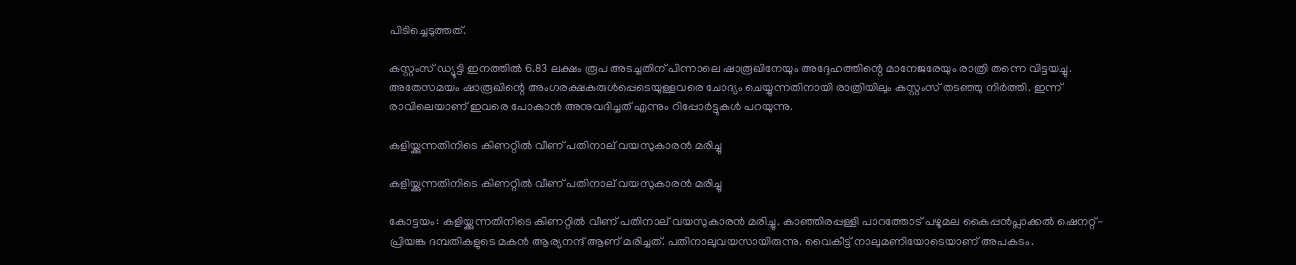പിടിച്ചെടുത്തത്.

കസ്റ്റംസ് ഡ്യൂട്ടി ഇനത്തിൽ 6.83 ലക്ഷം രൂപ അടച്ചതിന് പിന്നാലെ ഷാരൂഖിനേയും അദ്ദേഹത്തിന്റെ മാനേജരേയും രാത്രി തന്നെ വിട്ടയച്ചു. അതേസമയം ഷാരൂഖിന്റെ അംഗരക്ഷകരുൾപ്പെടെയുള്ളവരെ ചോദ്യം ചെയ്യുന്നതിനായി രാത്രിയിലും കസ്റ്റംസ് തടഞ്ഞു നിർത്തി. ഇന്ന് രാവിലെയാണ് ഇവരെ പോകാൻ അനുവദിച്ചത് എന്നും റിപ്പോർട്ടുകൾ പറയുന്നു.

കളിയ്ക്കുന്നതിനിടെ കിണറ്റില്‍ വീണ് പതിനാല് വയസുകാരന്‍ മരിച്ചു

കളിയ്ക്കുന്നതിനിടെ കിണറ്റില്‍ വീണ് പതിനാല് വയസുകാരന്‍ മരിച്ചു

കോട്ടയം: കളിയ്ക്കുന്നതിനിടെ കിണറ്റില്‍ വീണ് പതിനാല് വയസുകാരന്‍ മരിച്ചു. കാഞ്ഞിരപ്പള്ളി പാറത്തോട് പഴൂമല കൈപ്പന്‍പ്ലാക്കല്‍ ഷെനറ്റ്-പ്രിയങ്ക ദമ്പതികളുടെ മകന്‍ ആര്യനന്ദ് ആണ് മരിച്ചത്. പതിനാലുവയസായിരുന്നു. വൈകീട്ട് നാലുമണിയോടെയാണ് അപകടം.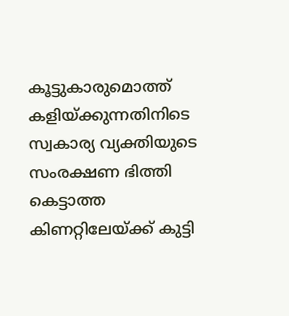കൂട്ടുകാരുമൊത്ത് കളിയ്ക്കുന്നതിനിടെ സ്വകാര്യ വ്യക്തിയുടെ സംരക്ഷണ ഭിത്തി കെട്ടാത്ത കിണറ്റിലേയ്ക്ക് കുട്ടി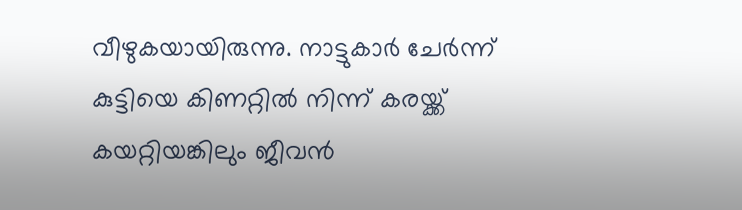വീഴുകയായിരുന്നു. നാട്ടുകാര്‍ ചേര്‍ന്ന് കുട്ടിയെ കിണറ്റില്‍ നിന്ന് കരയ്ക്ക് കയറ്റിയങ്കിലും ജീവന്‍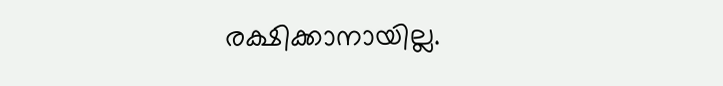രക്ഷിക്കാനായില്ല.